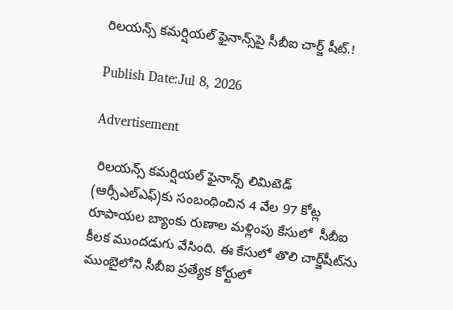రిలయన్స్ కమర్షియల్ ఫైనాన్స్‌పై సీబీఐ చార్జ్ షీట్.!

Publish Date:Jul 8, 2026

Advertisement

 రిలయన్స్ కమర్షియల్ ఫైనాన్స్ లిమిటెడ్ (ఆర్సీఎల్ఎఫ్)కు సంబంధించిన 4 వేల 97 కోట్ల రూపాయల బ్యాంకు రుణాల మళ్లింపు కేసులో  సీబీఐ కీలక ముందడుగు వేసింది. ఈ కేసులో తొలి చార్జ్‌షీట్‌ను ముంబైలోని సీబీఐ ప్రత్యేక కోర్టులో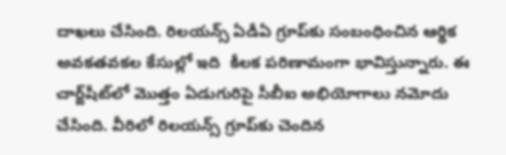దాఖలు చేసింది. రిలయన్స్ ఏడీఏ గ్రూప్‌కు సంబంధించిన ఆర్థిక అవకతవకల కేసుల్లో ఇది  కీలక పరిణామంగా భావిస్తున్నారు. ఈ చార్జ్‌షీట్‌లో మొత్తం ఏడుగురిపై సీబీఐ అభియోగాలు నమోదు చేసింది. వీరిలో రిలయన్స్ గ్రూప్‌కు చెందిన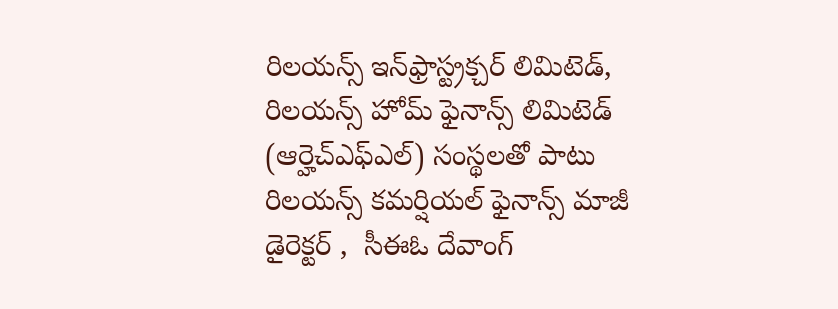రిలయన్స్ ఇన్‌ఫ్రాస్ట్రక్చర్ లిమిటెడ్, రిలయన్స్ హోమ్ ఫైనాన్స్ లిమిటెడ్ (ఆర్హెచ్ఎఫ్ఎల్) సంస్థలతో పాటు రిలయన్స్ కమర్షియల్ ఫైనాన్స్ మాజీ డైరెక్టర్ ,  సీఈఓ దేవాంగ్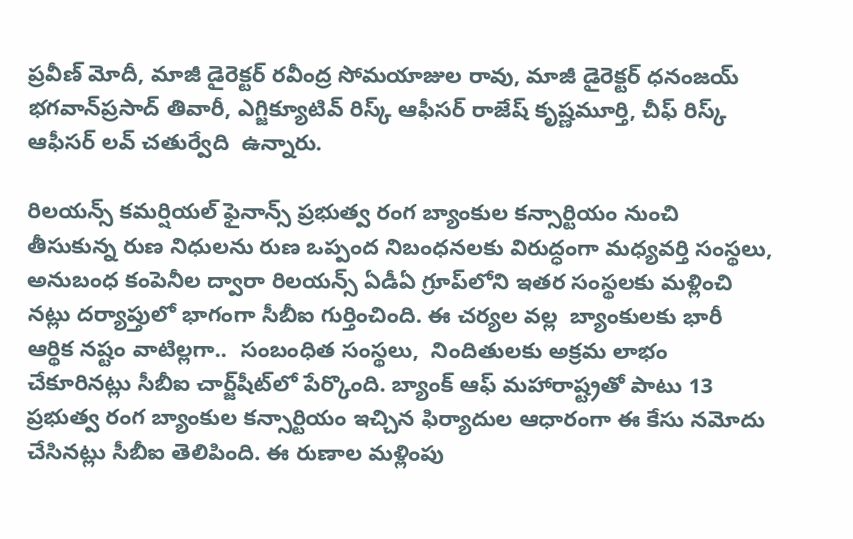ప్రవీణ్ మోదీ, మాజీ డైరెక్టర్ రవీంద్ర సోమయాజుల రావు, మాజీ డైరెక్టర్ ధనంజయ్ భగవాన్‌ప్రసాద్ తివారీ, ఎగ్జిక్యూటివ్ రిస్క్ ఆఫీసర్ రాజేష్ కృష్ణమూర్తి, చీఫ్ రిస్క్ ఆఫీసర్ లవ్ చతుర్వేది  ఉన్నారు.

రిలయన్స్ కమర్షియల్ ఫైనాన్స్ ప్రభుత్వ రంగ బ్యాంకుల కన్సార్టియం నుంచి తీసుకున్న రుణ నిధులను రుణ ఒప్పంద నిబంధనలకు విరుద్ధంగా మధ్యవర్తి సంస్థలు, అనుబంధ కంపెనీల ద్వారా రిలయన్స్ ఏడీఏ గ్రూప్‌లోని ఇతర సంస్థలకు మళ్లించి నట్లు దర్యాప్తులో భాగంగా సీబీఐ గుర్తించింది. ఈ చర్యల వల్ల  బ్యాంకులకు భారీ ఆర్థిక నష్టం వాటిల్లగా..  సంబంధిత సంస్థలు,  నిందితులకు అక్రమ లాభం చేకూరినట్లు సీబీఐ చార్జ్‌షీట్‌లో పేర్కొంది. బ్యాంక్ ఆఫ్ మహారాష్ట్రతో పాటు 13 ప్రభుత్వ రంగ బ్యాంకుల కన్సార్టియం ఇచ్చిన ఫిర్యాదుల ఆధారంగా ఈ కేసు నమోదు చేసినట్లు సీబీఐ తెలిపింది. ఈ రుణాల మళ్లింపు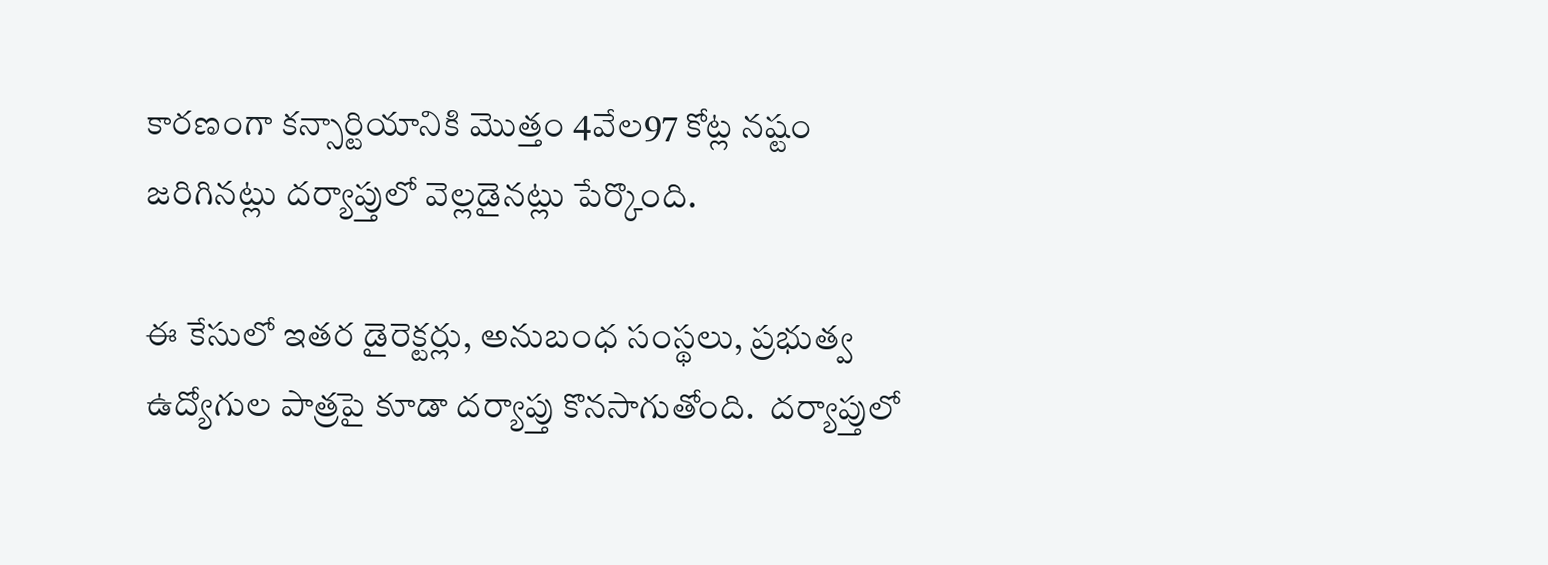కారణంగా కన్సార్టియానికి మొత్తం 4వేల97 కోట్ల నష్టం జరిగినట్లు దర్యాప్తులో వెల్లడైనట్లు పేర్కొంది.

ఈ కేసులో ఇతర డైరెక్టర్లు, అనుబంధ సంస్థలు, ప్రభుత్వ ఉద్యోగుల పాత్రపై కూడా దర్యాప్తు కొనసాగుతోంది.  దర్యాప్తులో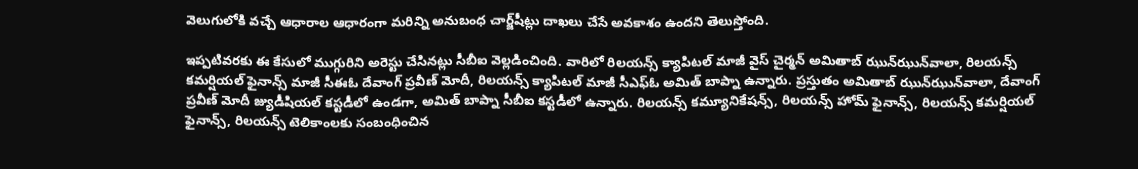వెలుగులోకి వచ్చే ఆధారాల ఆధారంగా మరిన్ని అనుబంధ చార్జ్‌షీట్లు దాఖలు చేసే అవకాశం ఉందని తెలుస్తోంది.

ఇప్పటివరకు ఈ కేసులో ముగ్గురిని అరెస్టు చేసినట్లు సీబీఐ వెల్లడించింది. వారిలో రిలయన్స్ క్యాపిటల్ మాజీ వైస్ చైర్మన్ అమితాబ్ ఝున్‌ఝున్‌వాలా, రిలయన్స్ కమర్షియల్ ఫైనాన్స్ మాజీ సీఈఓ దేవాంగ్ ప్రవీణ్ మోదీ, రిలయన్స్ క్యాపిటల్ మాజీ సీఎఫ్‌ఓ అమిత్ బాప్నా ఉన్నారు. ప్రస్తుతం అమితాబ్ ఝున్‌ఝున్‌వాలా, దేవాంగ్ ప్రవీణ్ మోదీ జ్యుడీషియల్ కస్టడీలో ఉండగా, అమిత్ బాప్నా సీబీఐ కస్టడీలో ఉన్నారు. రిలయన్స్ కమ్యూనికేషన్స్, రిలయన్స్ హోమ్ ఫైనాన్స్, రిలయన్స్ కమర్షియల్ ఫైనాన్స్, రిలయన్స్ టెలికాంలకు సంబంధించిన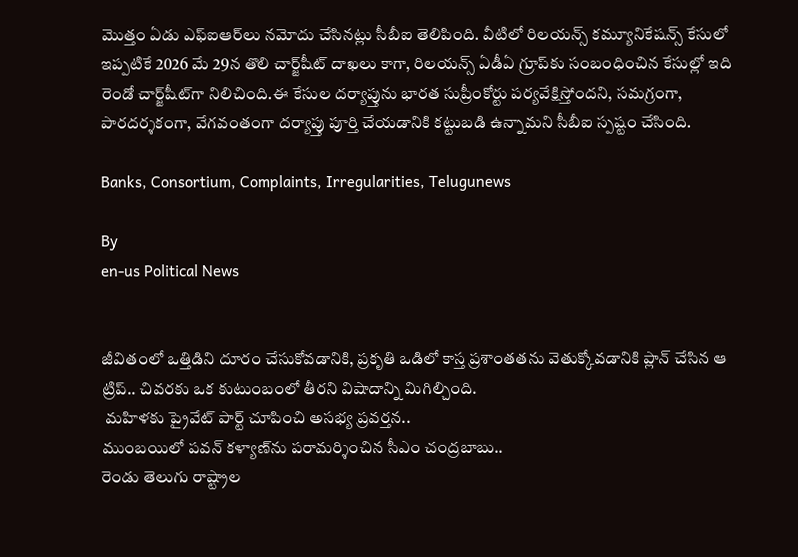మొత్తం ఏడు ఎఫ్‌ఐఆర్‌లు నమోదు చేసినట్లు సీబీఐ తెలిపింది. వీటిలో రిలయన్స్ కమ్యూనికేషన్స్ కేసులో ఇప్పటికే 2026 మే 29న తొలి చార్జ్‌షీట్ దాఖలు కాగా, రిలయన్స్ ఏడీఏ గ్రూప్‌కు సంబంధించిన కేసుల్లో ఇది రెండో చార్జ్‌షీట్‌గా నిలిచింది.ఈ కేసుల దర్యాప్తును భారత సుప్రీంకోర్టు పర్యవేక్షిస్తోందని, సమగ్రంగా, పారదర్శకంగా, వేగవంతంగా దర్యాప్తు పూర్తి చేయడానికి కట్టుబడి ఉన్నామని సీబీఐ స్పష్టం చేసింది.

Banks, Consortium, Complaints, Irregularities, Telugunews

By
en-us Political News


జీవితంలో ఒత్తిడిని దూరం చేసుకోవడానికి, ప్రకృతి ఒడిలో కాస్త ప్రశాంతతను వెతుక్కోవడానికి ప్లాన్ చేసిన ఆ ట్రిప్.. చివరకు ఒక కుటుంబంలో తీరని విషాదాన్ని మిగిల్చింది.
 మహిళకు ప్రైవేట్ పార్ట్ చూపించి అసభ్య ప్రవర్తన..
ముంబయిలో పవన్ కళ్యాణ్‌ను పరామర్శించిన సీఎం చంద్రబాబు..
రెండు తెలుగు రాష్ట్రాల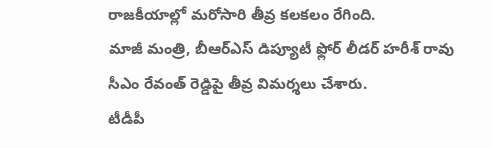రాజకీయాల్లో మరోసారి తీవ్ర కలకలం రేగింది.
మాజీ మంత్రి, బీఆర్ఎస్ డిప్యూటీ ఫ్లోర్ లీడర్ హరీశ్ రావు సీఎం రేవంత్ రెడ్డిపై తీవ్ర విమర్శలు చేశారు.
టీడీపీ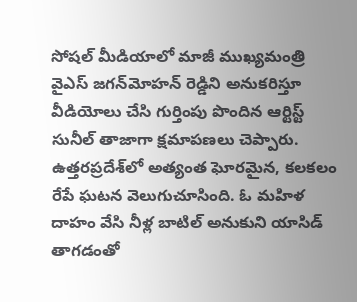సోషల్ మీడియాలో మాజీ ముఖ్యమంత్రి వైఎస్ జగన్‌మోహన్ రెడ్డిని అనుకరిస్తూ వీడియోలు చేసి గుర్తింపు పొందిన ఆర్టిస్ట్ సునీల్ తాజాగా క్షమాపణలు చెప్పారు.
ఉత్తరప్రదేశ్‌లో అత్యంత ఘోరమైన, కలకలం రేపే ఘటన వెలుగుచూసింది. ఓ మహిళ దాహం వేసి నీళ్ల బాటిల్ అనుకుని యాసిడ్ తాగడంతో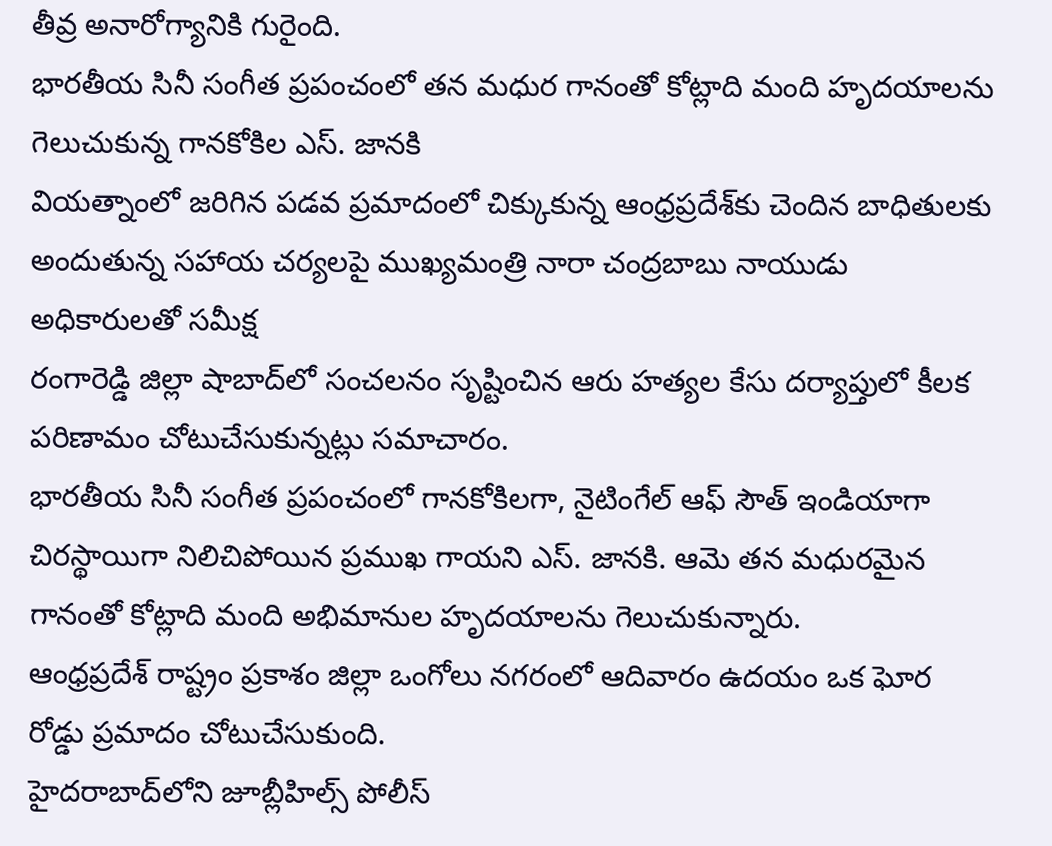తీవ్ర అనారోగ్యానికి గురైంది.
భారతీయ సినీ సంగీత ప్రపంచంలో తన మధుర గానంతో కోట్లాది మంది హృదయాలను గెలుచుకున్న గానకోకిల ఎస్. జానకి
వియత్నాంలో జరిగిన పడవ ప్రమాదంలో చిక్కుకున్న ఆంధ్రప్రదేశ్‌కు చెందిన బాధితులకు అందుతున్న సహాయ చర్యలపై ముఖ్యమంత్రి నారా చంద్రబాబు నాయుడు అధికారులతో సమీక్ష
రంగారెడ్డి జిల్లా షాబాద్‌లో సంచలనం సృష్టించిన ఆరు హత్యల కేసు దర్యాప్తులో కీలక పరిణామం చోటుచేసుకున్నట్లు సమాచారం.
భారతీయ సినీ సంగీత ప్రపంచంలో గానకోకిలగా, నైటింగేల్ ఆఫ్ సౌత్ ఇండియాగా చిరస్థాయిగా నిలిచిపోయిన ప్రముఖ గాయని ఎస్. జానకి. ఆమె తన మధురమైన గానంతో కోట్లాది మంది అభిమానుల హృదయాలను గెలుచుకున్నారు.
ఆంధ్రప్రదేశ్ రాష్ట్రం ప్రకాశం జిల్లా ఒంగోలు నగరంలో ఆదివారం ఉదయం ఒక ఘోర రోడ్డు ప్రమాదం చోటుచేసుకుంది.
హైదరాబాద్‌లోని జూబ్లీహిల్స్ పోలీస్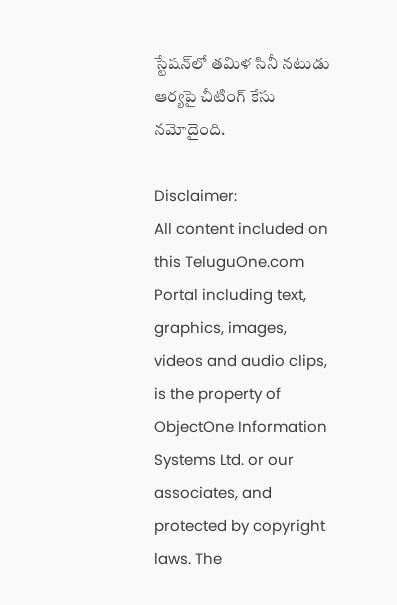స్టేషన్‌లో తమిళ సినీ నటుడు ఆర్యపై చీటింగ్ కేసు నమోదైంది.

Disclaimer:
All content included on this TeluguOne.com Portal including text, graphics, images, videos and audio clips, is the property of ObjectOne Information Systems Ltd. or our associates, and protected by copyright laws. The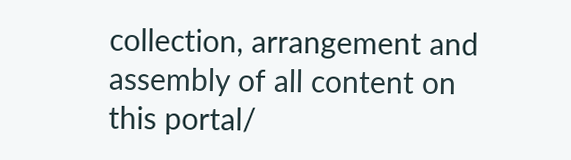collection, arrangement and assembly of all content on this portal/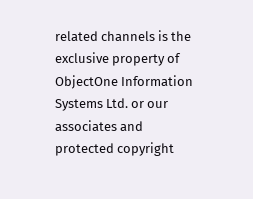related channels is the exclusive property of ObjectOne Information Systems Ltd. or our associates and protected copyright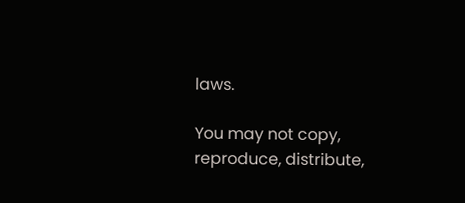laws.

You may not copy, reproduce, distribute,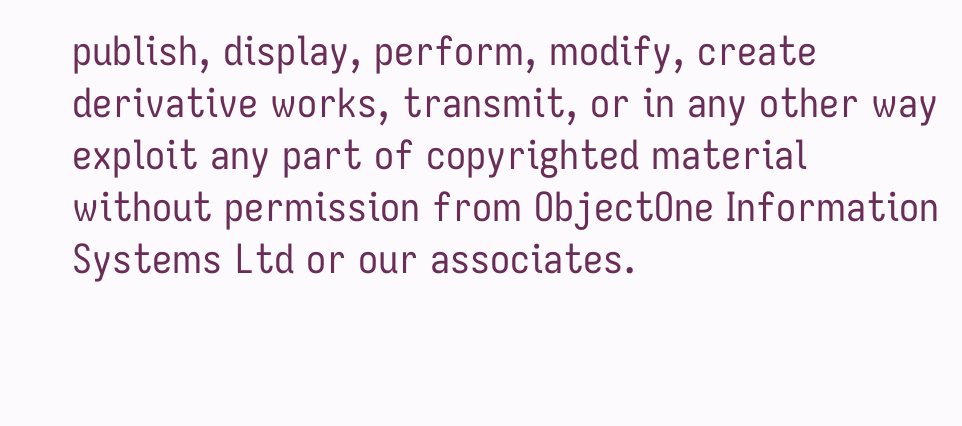publish, display, perform, modify, create derivative works, transmit, or in any other way exploit any part of copyrighted material without permission from ObjectOne Information Systems Ltd or our associates.